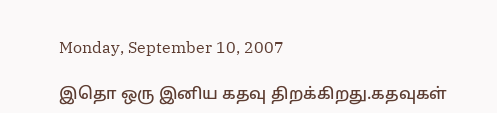Monday, September 10, 2007

இதொ ஒரு இனிய கதவு திறக்கிறது.கதவுகள்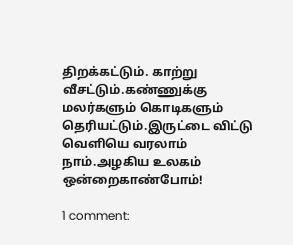திறக்கட்டும். காற்று வீசட்டும்.கண்ணுக்கு மலர்களும் கொடிகளும் தெரியட்டும்.இருட்டை விட்டு வெளியெ வரலாம் நாம்.அழகிய உலகம் ஒன்றைகாண்போம்!

1 comment: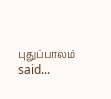புதுப்பாலம் said...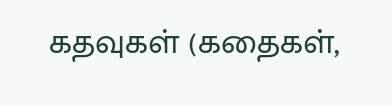கதவுகள் (கதைகள்,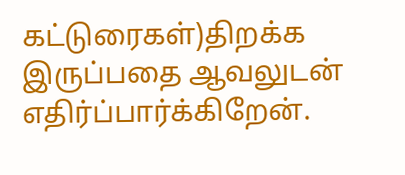கட்டுரைகள்)திறக்க இருப்பதை ஆவலுடன் எதிர்ப்பார்க்கிறேன்.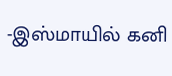-இஸ்மாயில் கனி